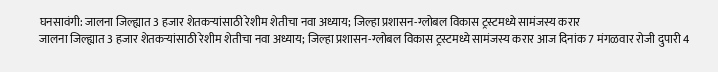घनसावंगी: जालना जिल्ह्यात 3 हजार शेतकऱ्यांसाठी रेशीम शेतीचा नवा अध्याय; जिल्हा प्रशासन-ग्लोबल विकास ट्रस्टमध्ये सामंजस्य करार
जालना जिल्ह्यात 3 हजार शेतकऱ्यांसाठी रेशीम शेतीचा नवा अध्याय; जिल्हा प्रशासन-ग्लोबल विकास ट्रस्टमध्ये सामंजस्य करार आज दिनांक 7 मंगळवार रोजी दुपारी 4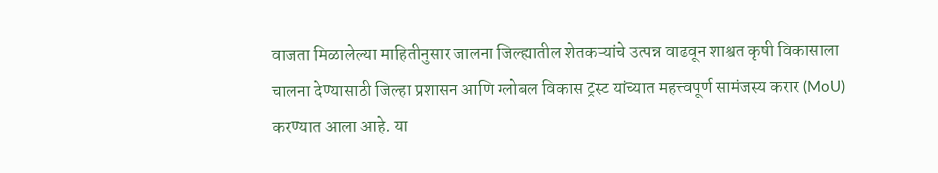वाजता मिळालेल्या माहितीनुसार जालना जिल्ह्यातील शेतकऱ्यांचे उत्पन्न वाढवून शाश्वत कृषी विकासाला चालना देण्यासाठी जिल्हा प्रशासन आणि ग्लोबल विकास ट्रस्ट यांच्यात महत्त्वपूर्ण सामंजस्य करार (MoU) करण्यात आला आहे. या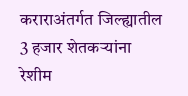कराराअंतर्गत जिल्ह्यातील 3 हजार शेतकऱ्यांना रेशीम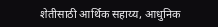शेतीसाठी आर्थिक सहाय्य, आधुनिक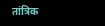तांत्रिक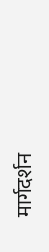मार्गदर्शन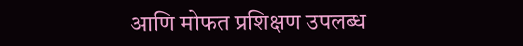आणि मोफत प्रशिक्षण उपलब्ध